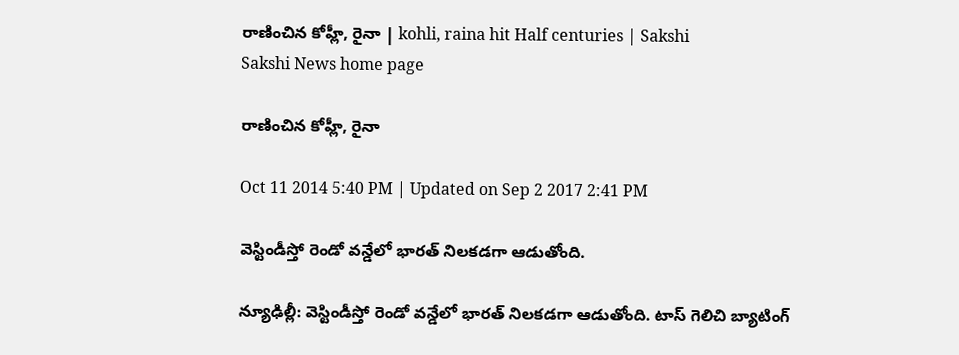రాణించిన కోహ్లీ, రైనా | kohli, raina hit Half centuries | Sakshi
Sakshi News home page

రాణించిన కోహ్లీ, రైనా

Oct 11 2014 5:40 PM | Updated on Sep 2 2017 2:41 PM

వెస్టిండీస్తో రెండో వన్డేలో భారత్ నిలకడగా ఆడుతోంది.

న్యూఢిల్లీ: వెస్టిండీస్తో రెండో వన్డేలో భారత్ నిలకడగా ఆడుతోంది. టాస్ గెలిచి బ్యాటింగ్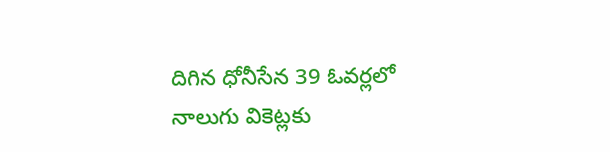దిగిన ధోనీసేన 39 ఓవర్లలో నాలుగు వికెట్లకు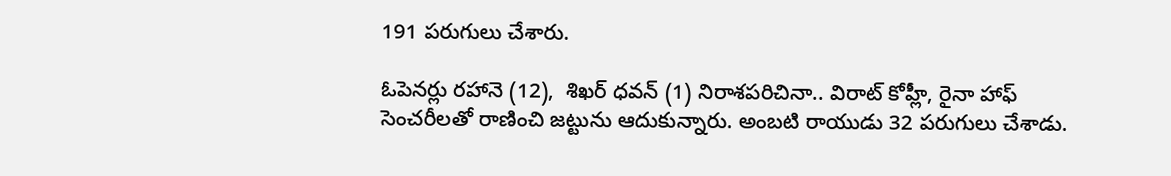191 పరుగులు చేశారు.

ఓపెనర్లు రహానె (12),  శిఖర్ ధవన్ (1) నిరాశపరిచినా.. విరాట్ కోహ్లీ, రైనా హాఫ్ సెంచరీలతో రాణించి జట్టును ఆదుకున్నారు. అంబటి రాయుడు 32 పరుగులు చేశాడు.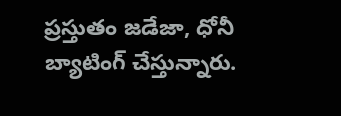ప్రస్తుతం జడేజా, ధోనీ బ్యాటింగ్ చేస్తున్నారు.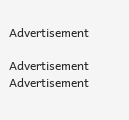Advertisement

Advertisement
Advertisement